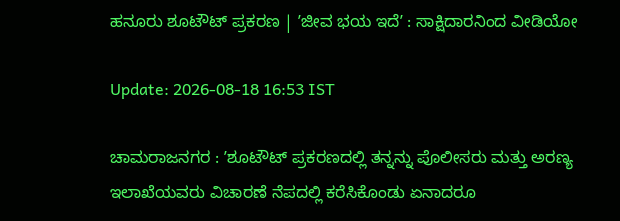ಹನೂರು ಶೂಟೌಟ್ ಪ್ರಕರಣ | ʼಜೀವ ಭಯ ಇದೆʼ : ಸಾಕ್ಷಿದಾರನಿಂದ ವೀಡಿಯೋ

Update: 2026-08-18 16:53 IST

ಚಾಮರಾಜನಗರ : ʼಶೂಟೌಟ್ ಪ್ರಕರಣದಲ್ಲಿ ತನ್ನನ್ನು ಪೊಲೀಸರು ಮತ್ತು ಅರಣ್ಯ ಇಲಾಖೆಯವರು ವಿಚಾರಣೆ ನೆಪದಲ್ಲಿ ಕರೆಸಿಕೊಂಡು ಏನಾದರೂ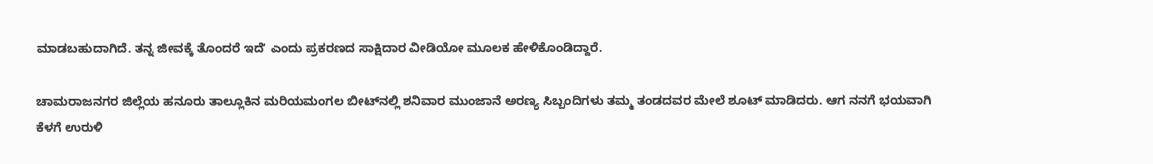ಮಾಡಬಹುದಾಗಿದೆ. ತನ್ನ ಜೀವಕ್ಕೆ ತೊಂದರೆ ಇದೆʼ ಎಂದು ಪ್ರಕರಣದ ಸಾಕ್ಷಿದಾರ ವೀಡಿಯೋ ಮೂಲಕ ಹೇಳಿಕೊಂಡಿದ್ದಾರೆ.

ಚಾಮರಾಜನಗರ ಜಿಲ್ಲೆಯ ಹನೂರು ತಾಲ್ಲೂಕಿನ ಮರಿಯಮಂಗಲ ಬೀಟ್‌ನಲ್ಲಿ ಶನಿವಾರ ಮುಂಜಾನೆ ಅರಣ್ಯ ಸಿಬ್ಬಂದಿಗಳು ತಮ್ಮ ತಂಡದವರ ಮೇಲೆ ಶೂಟ್ ಮಾಡಿದರು. ಆಗ ನನಗೆ ಭಯವಾಗಿ ಕೆಳಗೆ ಉರುಳಿ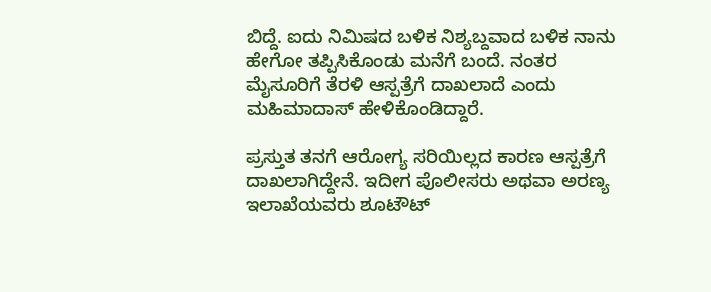ಬಿದ್ದೆ. ಐದು ನಿಮಿಷದ ಬಳಿಕ ನಿಶ್ಯಬ್ದವಾದ ಬಳಿಕ ನಾನು ಹೇಗೋ ತಪ್ಪಿಸಿಕೊಂಡು ಮನೆಗೆ ಬಂದೆ. ನಂತರ ಮೈಸೂರಿಗೆ ತೆರಳಿ ಆಸ್ಪತ್ರೆಗೆ ದಾಖಲಾದೆ ಎಂದು ಮಹಿಮಾದಾಸ್ ಹೇಳಿಕೊಂಡಿದ್ದಾರೆ.

ಪ್ರಸ್ತುತ ತನಗೆ ಆರೋಗ್ಯ ಸರಿಯಿಲ್ಲದ ಕಾರಣ ಆಸ್ಪತ್ರೆಗೆ ದಾಖಲಾಗಿದ್ದೇನೆ. ಇದೀಗ ಪೊಲೀಸರು ಅಥವಾ ಅರಣ್ಯ ಇಲಾಖೆಯವರು ಶೂಟೌಟ್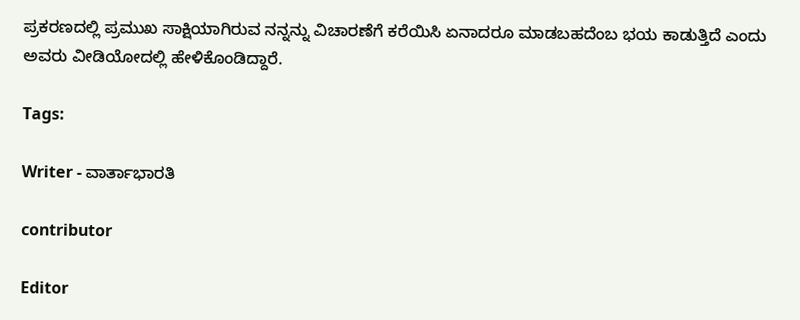ಪ್ರಕರಣದಲ್ಲಿ ಪ್ರಮುಖ ಸಾಕ್ಷಿಯಾಗಿರುವ ನನ್ನನ್ನು ವಿಚಾರಣೆಗೆ ಕರೆಯಿಸಿ ಏನಾದರೂ ಮಾಡಬಹದೆಂಬ ಭಯ ಕಾಡುತ್ತಿದೆ ಎಂದು ಅವರು ವೀಡಿಯೋದಲ್ಲಿ ಹೇಳಿಕೊಂಡಿದ್ದಾರೆ.

Tags:

Writer - ವಾರ್ತಾಭಾರತಿ

contributor

Editor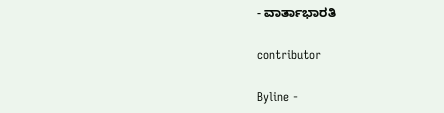- ವಾರ್ತಾಭಾರತಿ

contributor

Byline -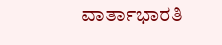ವಾರ್ತಾಭಾರತಿ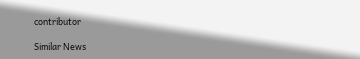contributor

Similar News